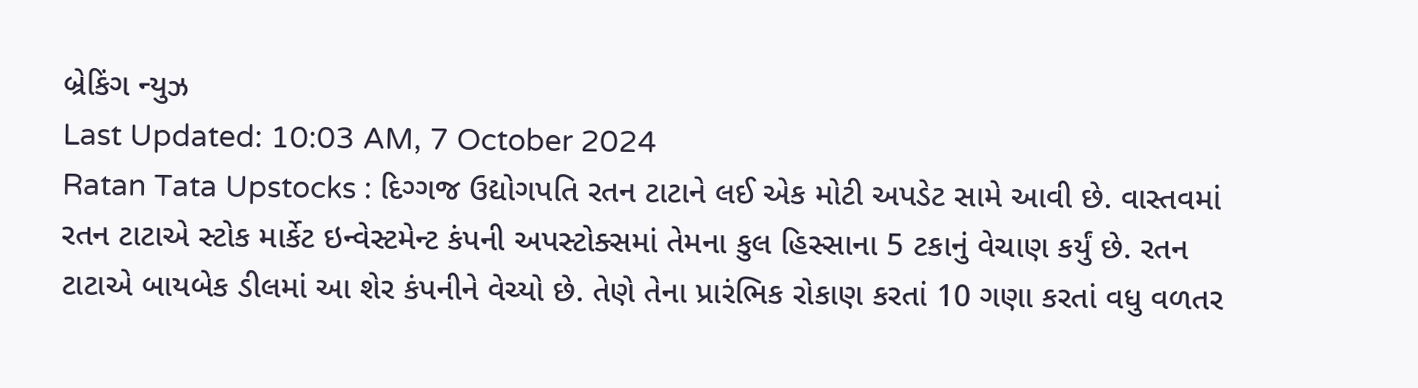બ્રેકિંગ ન્યુઝ
Last Updated: 10:03 AM, 7 October 2024
Ratan Tata Upstocks : દિગ્ગજ ઉદ્યોગપતિ રતન ટાટાને લઈ એક મોટી અપડેટ સામે આવી છે. વાસ્તવમાં રતન ટાટાએ સ્ટોક માર્કેટ ઇન્વેસ્ટમેન્ટ કંપની અપસ્ટોક્સમાં તેમના કુલ હિસ્સાના 5 ટકાનું વેચાણ કર્યું છે. રતન ટાટાએ બાયબેક ડીલમાં આ શેર કંપનીને વેચ્યો છે. તેણે તેના પ્રારંભિક રોકાણ કરતાં 10 ગણા કરતાં વધુ વળતર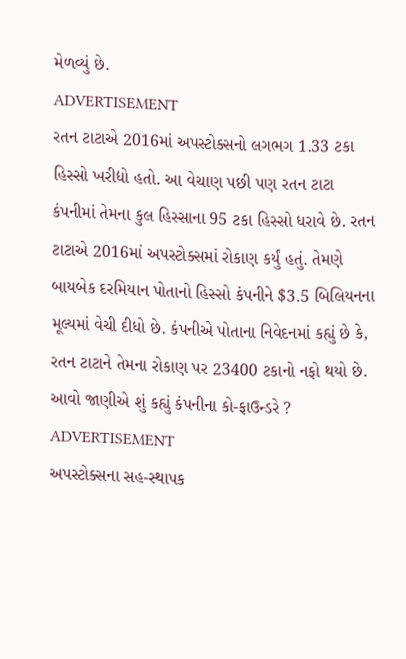મેળવ્યું છે.
ADVERTISEMENT
રતન ટાટાએ 2016માં અપસ્ટોક્સનો લગભગ 1.33 ટકા હિસ્સો ખરીદ્યો હતો. આ વેચાણ પછી પણ રતન ટાટા કંપનીમાં તેમના કુલ હિસ્સાના 95 ટકા હિસ્સો ધરાવે છે. રતન ટાટાએ 2016માં અપસ્ટોક્સમાં રોકાણ કર્યું હતું. તેમણે બાયબેક દરમિયાન પોતાનો હિસ્સો કંપનીને $3.5 બિલિયનના મૂલ્યમાં વેચી દીધો છે. કંપનીએ પોતાના નિવેદનમાં કહ્યું છે કે, રતન ટાટાને તેમના રોકાણ પર 23400 ટકાનો નફો થયો છે.
આવો જાણીએ શું કહ્યું કંપનીના કો-ફાઉન્ડરે ?
ADVERTISEMENT
અપસ્ટોક્સના સહ-સ્થાપક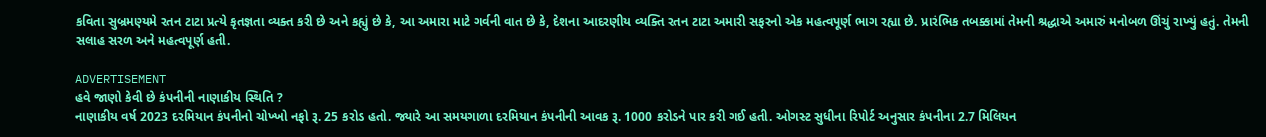કવિતા સુબ્રમણ્યમે રતન ટાટા પ્રત્યે કૃતજ્ઞતા વ્યક્ત કરી છે અને કહ્યું છે કે, આ અમારા માટે ગર્વની વાત છે કે, દેશના આદરણીય વ્યક્તિ રતન ટાટા અમારી સફરનો એક મહત્વપૂર્ણ ભાગ રહ્યા છે. પ્રારંભિક તબક્કામાં તેમની શ્રદ્ધાએ અમારું મનોબળ ઊંચું રાખ્યું હતું. તેમની સલાહ સરળ અને મહત્વપૂર્ણ હતી.

ADVERTISEMENT
હવે જાણો કેવી છે કંપનીની નાણાકીય સ્થિતિ ?
નાણાકીય વર્ષ 2023 દરમિયાન કંપનીનો ચોખ્ખો નફો રૂ. 25 કરોડ હતો. જ્યારે આ સમયગાળા દરમિયાન કંપનીની આવક રૂ. 1000 કરોડને પાર કરી ગઈ હતી. ઓગસ્ટ સુધીના રિપોર્ટ અનુસાર કંપનીના 2.7 મિલિયન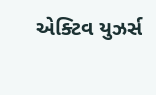એક્ટિવ યુઝર્સ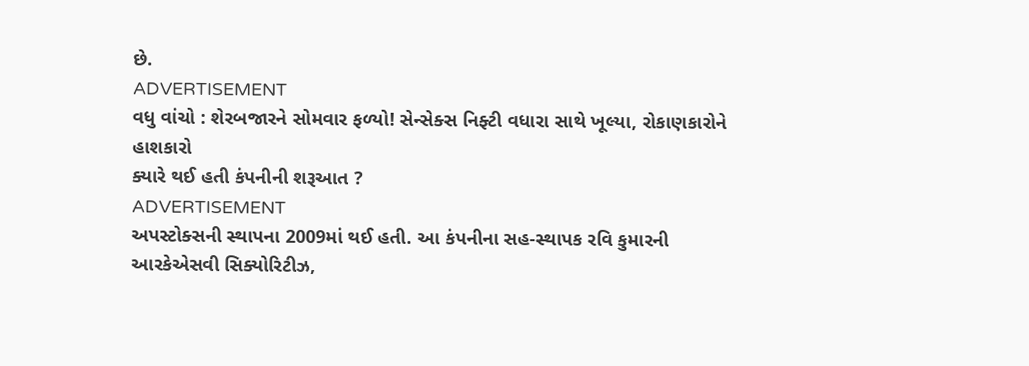છે.
ADVERTISEMENT
વધુ વાંચો : શેરબજારને સોમવાર ફળ્યો! સેન્સેક્સ નિફ્ટી વધારા સાથે ખૂલ્યા, રોકાણકારોને હાશકારો
ક્યારે થઈ હતી કંપનીની શરૂઆત ?
ADVERTISEMENT
અપસ્ટોક્સની સ્થાપના 2009માં થઈ હતી. આ કંપનીના સહ-સ્થાપક રવિ કુમારની આરકેએસવી સિક્યોરિટીઝ,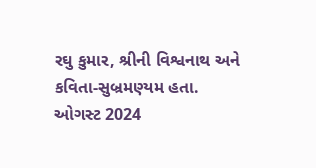રઘુ કુમાર, શ્રીની વિશ્વનાથ અને કવિતા-સુબ્રમણ્યમ હતા. ઓગસ્ટ 2024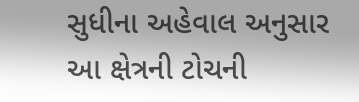સુધીના અહેવાલ અનુસાર આ ક્ષેત્રની ટોચની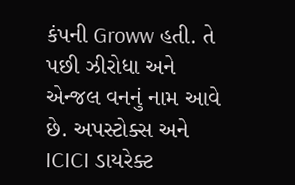કંપની Groww હતી. તે પછી ઝીરોધા અને એન્જલ વનનું નામ આવે છે. અપસ્ટોક્સ અને ICICI ડાયરેક્ટ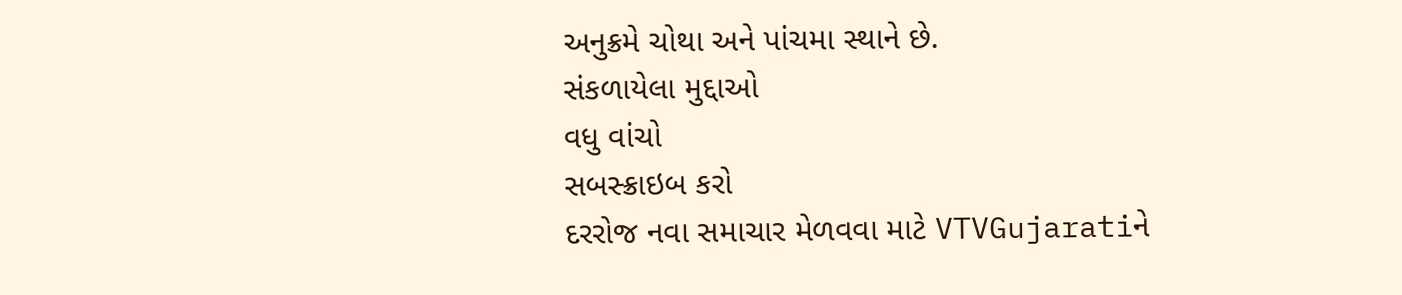અનુક્રમે ચોથા અને પાંચમા સ્થાને છે.
સંકળાયેલા મુદ્દાઓ
વધુ વાંચો
સબસ્ક્રાઇબ કરો
દરરોજ નવા સમાચાર મેળવવા માટે VTVGujaratiને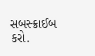સબસ્ક્રાઈબ કરો.